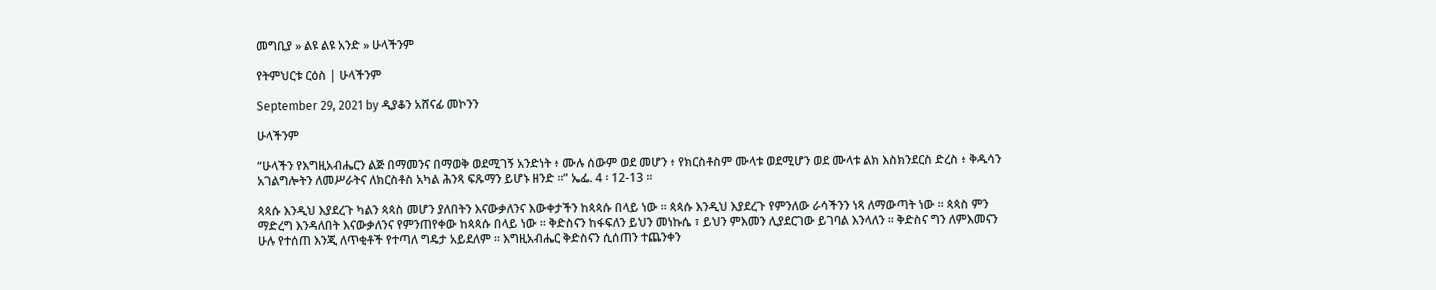መግቢያ » ልዩ ልዩ አንድ » ሁላችንም

የትምህርቱ ርዕስ | ሁላችንም

September 29, 2021 by ዲያቆን አሸናፊ መኮንን

ሁላችንም

“ሁላችን የእግዚአብሔርን ልጅ በማመንና በማወቅ ወደሚገኝ አንድነት ፥ ሙሉ ሰውም ወደ መሆን ፥ የክርስቶስም ሙላቱ ወደሚሆን ወደ ሙላቱ ልክ እስክንደርስ ድረስ ፥ ቅዱሳን አገልግሎትን ለመሥራትና ለክርስቶስ አካል ሕንጻ ፍጹማን ይሆኑ ዘንድ ።” ኤፌ. 4 ፡ 12-13 ።

ጳጳሱ እንዲህ እያደረጉ ካልን ጳጳስ መሆን ያለበትን እናውቃለንና እውቀታችን ከጳጳሱ በላይ ነው ። ጳጳሱ እንዲህ እያደረጉ የምንለው ራሳችንን ነጻ ለማውጣት ነው ። ጳጳስ ምን ማድረግ እንዳለበት እናውቃለንና የምንጠየቀው ከጳጳሱ በላይ ነው ። ቅድስናን ከፋፍለን ይህን መነኩሴ ፣ ይህን ምእመን ሊያደርገው ይገባል እንላለን ። ቅድስና ግን ለምእመናን ሁሉ የተሰጠ እንጂ ለጥቂቶች የተጣለ ግዴታ አይደለም ። እግዚአብሔር ቅድስናን ሲሰጠን ተጨንቀን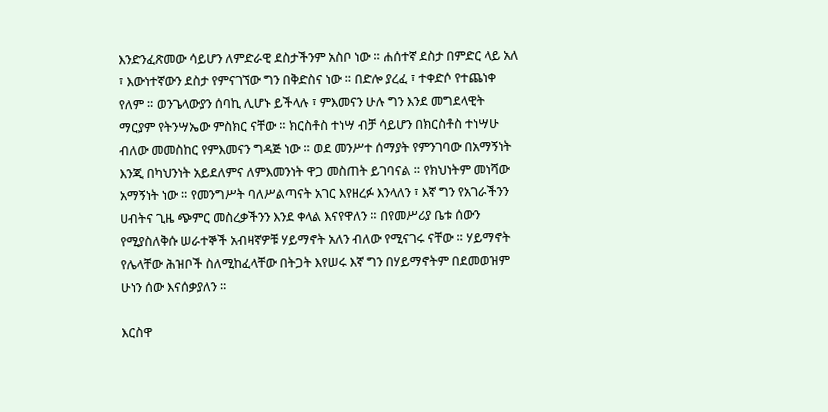እንድንፈጽመው ሳይሆን ለምድራዊ ደስታችንም አስቦ ነው ። ሐሰተኛ ደስታ በምድር ላይ አለ ፣ እውነተኛውን ደስታ የምናገኘው ግን በቅድስና ነው ። በድሎ ያረፈ ፣ ተቀድሶ የተጨነቀ የለም ። ወንጌላውያን ሰባኪ ሊሆኑ ይችላሉ ፣ ምእመናን ሁሉ ግን እንደ መግደላዊት ማርያም የትንሣኤው ምስክር ናቸው ። ክርስቶስ ተነሣ ብቻ ሳይሆን በክርስቶስ ተነሣሁ ብለው መመስከር የምእመናን ግዳጅ ነው ። ወደ መንሥተ ሰማያት የምንገባው በአማኝነት እንጂ በካህንነት አይደለምና ለምእመንነት ዋጋ መስጠት ይገባናል ። የክህነትም መነሻው አማኝነት ነው ። የመንግሥት ባለሥልጣናት አገር እየዘረፉ እንላለን ፣ እኛ ግን የአገራችንን ሀብትና ጊዜ ጭምር መስረቃችንን እንደ ቀላል እናየዋለን ። በየመሥሪያ ቤቱ ሰውን የሚያስለቅሱ ሠራተኞች አብዛኛዎቹ ሃይማኖት አለን ብለው የሚናገሩ ናቸው ። ሃይማኖት የሌላቸው ሕዝቦች ስለሚከፈላቸው በትጋት እየሠሩ እኛ ግን በሃይማኖትም በደመወዝም ሁነን ሰው እናሰቃያለን ።

እርስዋ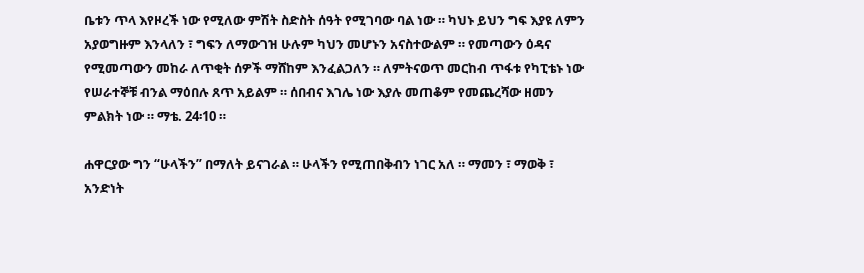ቤቱን ጥላ እየዞረች ነው የሚለው ምሽት ስድስት ሰዓት የሚገባው ባል ነው ። ካህኑ ይህን ግፍ እያዩ ለምን አያወግዙም እንላለን ፣ ግፍን ለማውገዝ ሁሉም ካህን መሆኑን አናስተውልም ። የመጣውን ዕዳና የሚመጣውን መከራ ለጥቂት ሰዎች ማሸከም እንፈልጋለን ። ለምትናወጥ መርከብ ጥፋቱ የካፒቴኑ ነው የሠራተኞቹ ብንል ማዕበሉ ጸጥ አይልም ። ሰበብና እገሌ ነው እያሉ መጠቆም የመጨረሻው ዘመን ምልክት ነው ። ማቴ. 24፡10 ።

ሐዋርያው ግን “ሁላችን” በማለት ይናገራል ። ሁላችን የሚጠበቅብን ነገር አለ ። ማመን ፣ ማወቅ ፣ አንድነት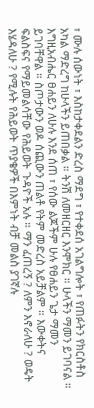፣ ሙሉ ሰውነት ፣ እስከታቀደልን ድረስ ማደግ ፣ የተቀደሰ አገልግሎት ፣ የጠፉትን የክርስቶስ አካል ማድረግ ከሁላችን ይጠበቃል ። ትንሽ ለመዘርዘር እንሞክር ። ሁላችን ማመን ይገባናል ። እግዚአብሔር ፀሐይን ለሁሉ እንደ ሰጠ ፣ የሰው ልጆችም ሁሉ የፀሐይን ጌታ ማመን ይገባቸዋል ። ስጦታውን ወዶ ሰጪውን ጠልቶ የትም መድረስ አይቻልም ። እውቀትና ፍልስፍና የማይመልሳቸው የሕይወት ጉዳዮች አሉ ። ማን ፈጠረኝ ? ለምን እኖራለሁ ? ወዴት እሄዳለሁ ? የሚሉት የሕይወት ጥያቄዎች በእምነት ብቻ መልስ ያገኛሉ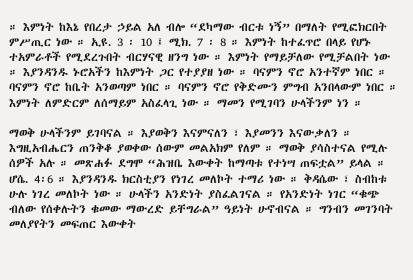። እምነት ከእኔ የበረታ ኃይል አለ ብሎ “ደካማው ብርቱ ነኝ” በማለት የሚፎክርበት ምሥጢር ነው ። ኢዩ. 3 ፡ 10 ፤ ሚክ. 7 ፡ 8 ። እምነት ከተፈጥሮ በላይ የሆኑ ተአምራቶች የሚደረጉበት ብርሃናዊ ዘንግ ነው ። እምነት የማይቻለው የሚቻልበት ነው ። እያንዳንዱ ኑሮአችን ከእምነት ጋር የተያያዘ ነው ። ባናምን ኖሮ አንተኛም ነበር ። ባናምን ኖሮ ከቤት አንወጣም ነበር ። ባናምን ኖሮ የቅድሙን ምግብ አንበላውም ነበር ። እምነት ለምድርም ለሰማይም አስፈላጊ ነው ። ማመን የሚገባን ሁላችንም ነን ።

ማወቅ ሁላችንም ይገባናል ። እያወቅን እናምናለን ፣ እያመንን እናውቃለን ። እግዚአብሔርን ጠንቅቆ ያወቀው ሰውም መልአክም የለም ። ማወቅ ያሳስተናል የሚሉ ሰዎች አሉ ። መጽሐፉ ደግሞ “ሕዝቤ እውቀት ከማጣቱ የተነሣ ጠፍቷል” ይላል ። ሆሴ. 4፡6 ። እያንዳንዱ ክርስቲያን የነገረ መለኮት ተማሪ ነው ። ቅዳሴው ፣ ስብከቱ ሁሉ ነገረ መለኮት ነው ። ሁላችን አንድነት ያስፈልገናል ። የአንድነት ነገር “ቁጭ ብለው የሰቀሉትን ቁመው ማውረድ ይቸግራል” ዓይነት ሁኖብናል ። ግንብን መገንባት መለያየትን መፍጠር እውቀት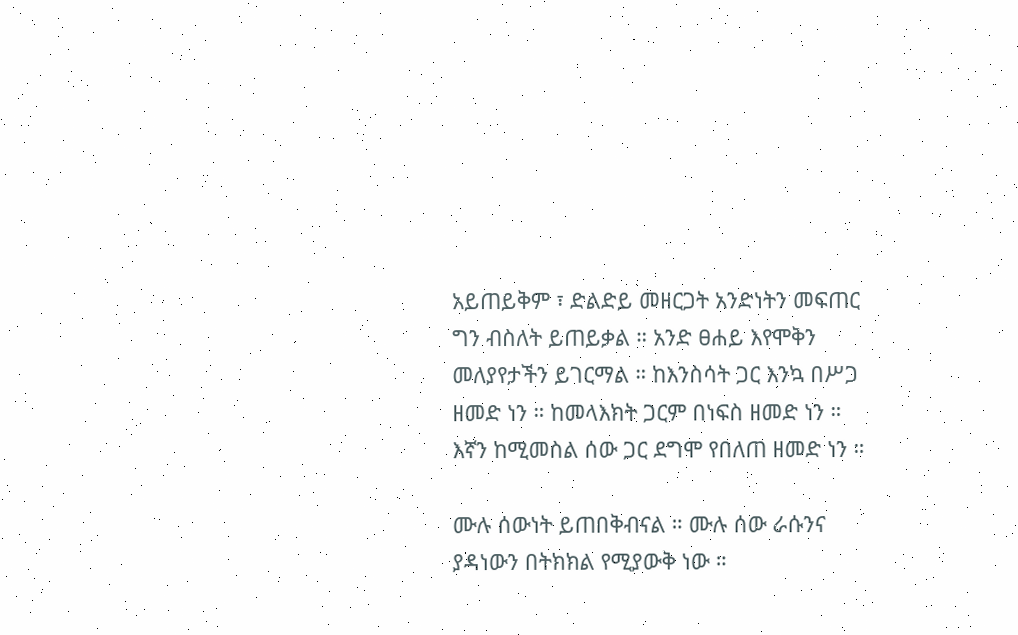አይጠይቅም ፣ ድልድይ መዘርጋት አንድነትን መፍጠር ግን ብስለት ይጠይቃል ። አንድ ፀሐይ እየሞቅን መለያየታችን ይገርማል ። ከእንስሳት ጋር እንኳ በሥጋ ዘመድ ነን ። ከመላእክት ጋርም በነፍስ ዘመድ ነን ። እኛን ከሚመስል ሰው ጋር ደግሞ የበለጠ ዘመድ ነን ።

ሙሉ ሰውነት ይጠበቅብናል ። ሙሉ ሰው ራሱንና ያዳነውን በትክክል የሚያውቅ ነው ።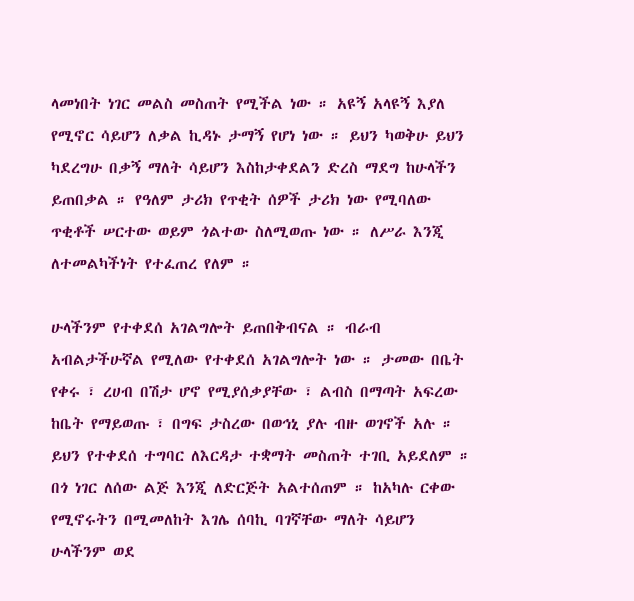ላመነበት ነገር መልስ መስጠት የሚችል ነው ። አዩኝ አላዩኝ እያለ የሚኖር ሳይሆን ለቃል ኪዳኑ ታማኝ የሆነ ነው ። ይህን ካወቅሁ ይህን ካደረግሁ በቃኝ ማለት ሳይሆን እስከታቀደልን ድረስ ማደግ ከሁላችን ይጠበቃል ። የዓለም ታሪክ የጥቂት ሰዎች ታሪክ ነው የሚባለው ጥቂቶች ሠርተው ወይም ጎልተው ስለሚወጡ ነው ። ለሥራ እንጂ ለተመልካችነት የተፈጠረ የለም ።

ሁላችንም የተቀደሰ አገልግሎት ይጠበቅብናል ። ብራብ አብልታችሁኛል የሚለው የተቀደሰ አገልግሎት ነው ። ታመው በቤት የቀሩ ፣ ረሀብ በሽታ ሆኖ የሚያሰቃያቸው ፣ ልብስ በማጣት አፍረው ከቤት የማይወጡ ፣ በግፍ ታስረው በወኅኒ ያሉ ብዙ ወገኖች አሉ ። ይህን የተቀደሰ ተግባር ለእርዳታ ተቋማት መስጠት ተገቢ አይደለም ። በጎ ነገር ለሰው ልጅ እንጂ ለድርጅት አልተሰጠም ። ከአካሉ ርቀው የሚኖሩትን በሚመለከት እገሌ ሰባኪ ባገኛቸው ማለት ሳይሆን ሁላችንም ወደ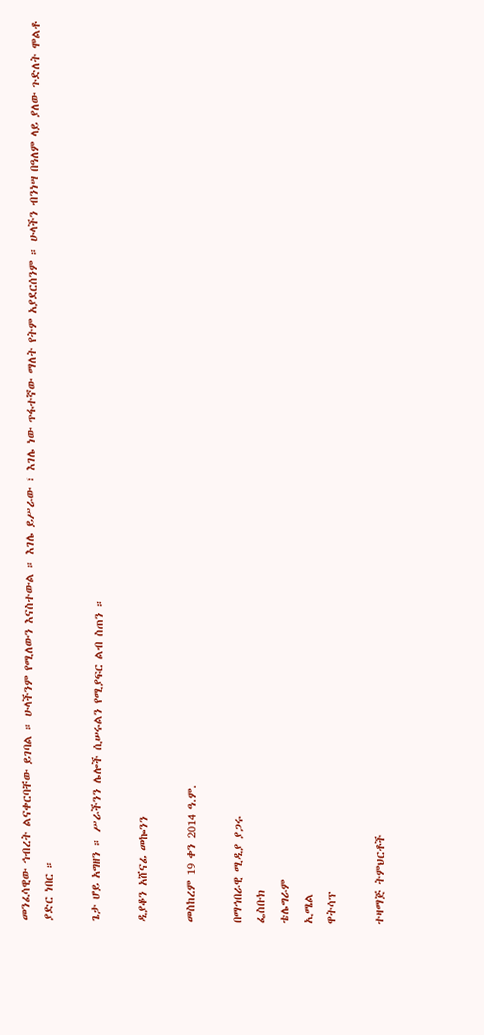መንፈሳዊው ኅብረት ልናቀርባቸው ይገባል ። ሁላችንም የሚለውን እናስተውል ። እገሌ ይሥራው ፣ እገሌ ነው ጥፋተኛው ማለት የትም አያደርሰንም ። ሁላችን ብንነሣ በዓለም ላይ ያለው ጉድለት ሞልቶ ያድር ነበር ።

ጌታ ሆይ አግዘን ። ሥራችንን ሌሎች ሲሠሩልን የሚያፍር ልብ ስጠን ።

ዲያቆን አሸናፊ መኰንን

መስከረም 19 ቀን 2014 ዓ.ም.

በማኅበራዊ ሚዲያ ያጋሩ
ፌስቡክ
ቴሌግራም
ኢሜል
ዋትሳፕ

ተዛማጅ ትምህርቶች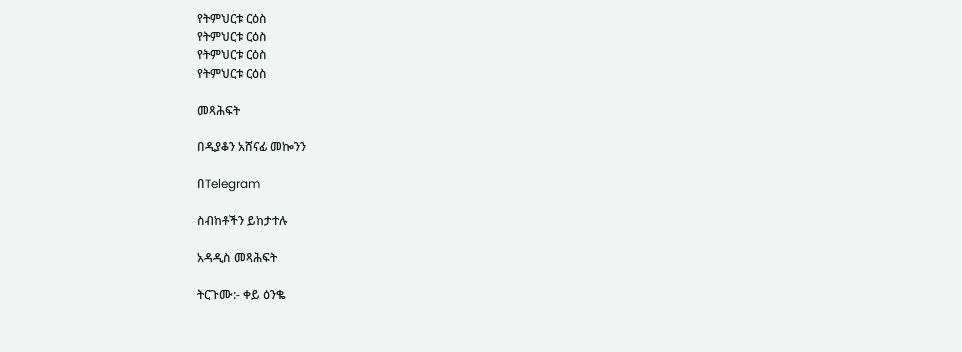የትምህርቱ ርዕስ
የትምህርቱ ርዕስ
የትምህርቱ ርዕስ
የትምህርቱ ርዕስ

መጻሕፍት

በዲያቆን አሸናፊ መኰንን

በTelegram

ስብከቶችን ይከታተሉ

አዳዲስ መጻሕፍት

ትርጉሙ:- ቀይ ዕንቈ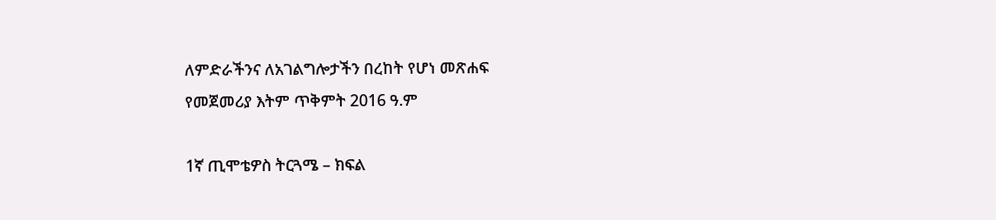ለምድራችንና ለአገልግሎታችን በረከት የሆነ መጽሐፍ
የመጀመሪያ እትም ጥቅምት 2016 ዓ.ም

1ኛ ጢሞቴዎስ ትርጓሜ – ክፍል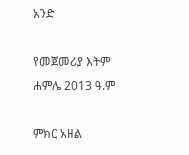አንድ

የመጀመሪያ እትም ሐምሌ 2013 ዓ.ም

ምክር አዘል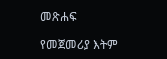መጽሐፍ

የመጀመሪያ እትም